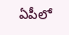ఏపీలో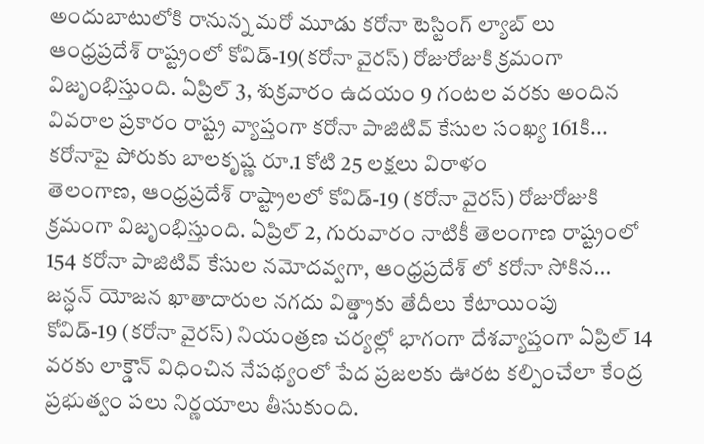అందుబాటులోకి రానున్న మరో మూడు కరోనా టెస్టింగ్ ల్యాబ్ లు
ఆంధ్రప్రదేశ్ రాష్ట్రంలో కోవిడ్-19(కరోనా వైరస్) రోజురోజుకి క్రమంగా విజృంభిస్తుంది. ఏప్రిల్ 3, శుక్రవారం ఉదయం 9 గంటల వరకు అందిన వివరాల ప్రకారం రాష్ట్ర వ్యాప్తంగా కరోనా పాజిటివ్ కేసుల సంఖ్య 161కి...
కరోనాపై పోరుకు బాలకృష్ణ రూ.1 కోటి 25 లక్షలు విరాళం
తెలంగాణ, ఆంధ్రప్రదేశ్ రాష్ట్రాలలో కోవిడ్-19 (కరోనా వైరస్) రోజురోజుకి క్రమంగా విజృంభిస్తుంది. ఏప్రిల్ 2, గురువారం నాటికీ తెలంగాణ రాష్ట్రంలో 154 కరోనా పాజిటివ్ కేసుల నమోదవ్వగా, ఆంధ్రప్రదేశ్ లో కరోనా సోకిన...
జన్ధన్ యోజన ఖాతాదారుల నగదు విత్డ్రాకు తేదీలు కేటాయింపు
కోవిడ్-19 (కరోనా వైరస్) నియంత్రణ చర్యల్లో భాగంగా దేశవ్యాప్తంగా ఏప్రిల్ 14 వరకు లాక్డౌన్ విధించిన నేపథ్యంలో పేద ప్రజలకు ఊరట కల్పించేలా కేంద్ర ప్రభుత్వం పలు నిర్ణయాలు తీసుకుంది.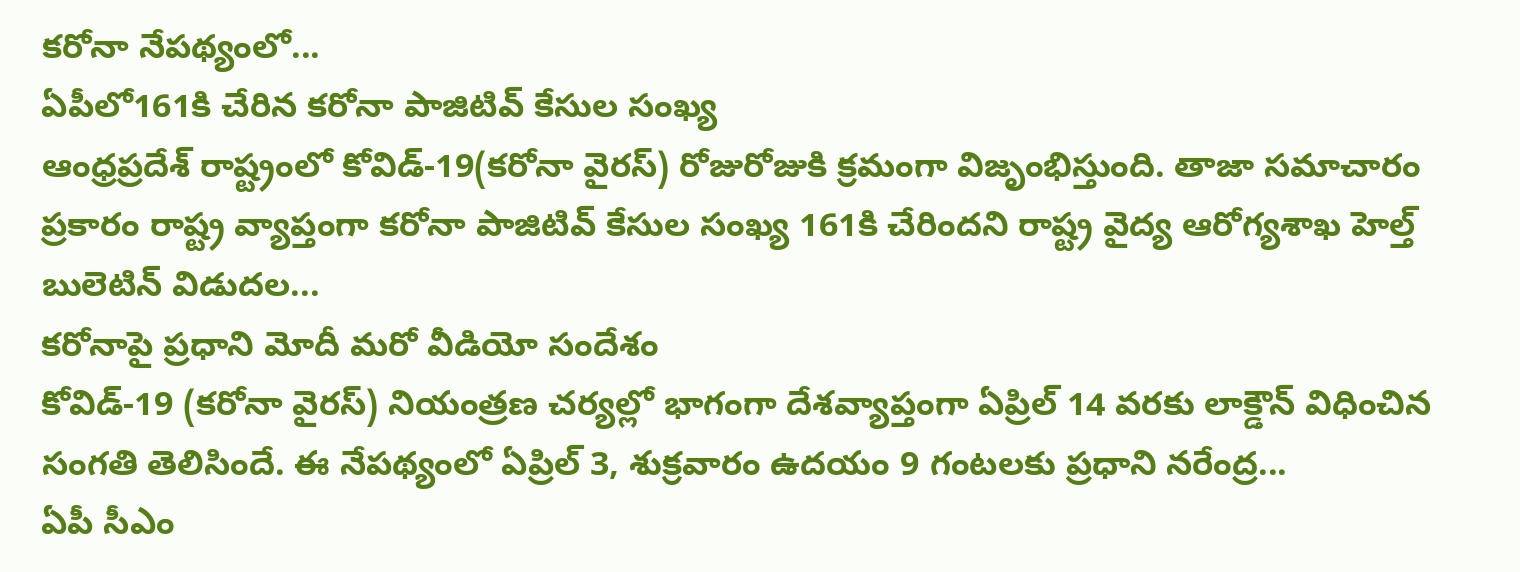కరోనా నేపథ్యంలో...
ఏపీలో161కి చేరిన కరోనా పాజిటివ్ కేసుల సంఖ్య
ఆంధ్రప్రదేశ్ రాష్ట్రంలో కోవిడ్-19(కరోనా వైరస్) రోజురోజుకి క్రమంగా విజృంభిస్తుంది. తాజా సమాచారం ప్రకారం రాష్ట్ర వ్యాప్తంగా కరోనా పాజిటివ్ కేసుల సంఖ్య 161కి చేరిందని రాష్ట్ర వైద్య ఆరోగ్యశాఖ హెల్త్ బులెటిన్ విడుదల...
కరోనాపై ప్రధాని మోదీ మరో వీడియో సందేశం
కోవిడ్-19 (కరోనా వైరస్) నియంత్రణ చర్యల్లో భాగంగా దేశవ్యాప్తంగా ఏప్రిల్ 14 వరకు లాక్డౌన్ విధించిన సంగతి తెలిసిందే. ఈ నేపథ్యంలో ఏప్రిల్ 3, శుక్రవారం ఉదయం 9 గంటలకు ప్రధాని నరేంద్ర...
ఏపీ సీఎం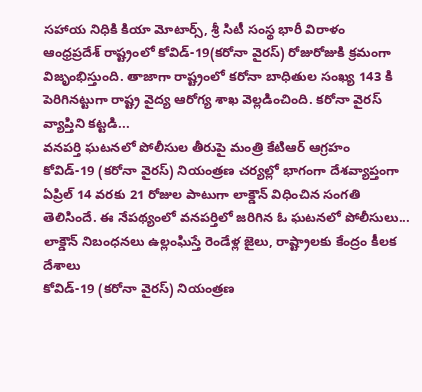సహాయ నిధికి కియా మోటార్స్, శ్రీ సిటీ సంస్థ భారీ విరాళం
ఆంధ్రప్రదేశ్ రాష్ట్రంలో కోవిడ్-19(కరోనా వైరస్) రోజురోజుకి క్రమంగా విజృంభిస్తుంది. తాజాగా రాష్ట్రంలో కరోనా బాధితుల సంఖ్య 143 కి పెరిగినట్టుగా రాష్ట్ర వైద్య ఆరోగ్య శాఖ వెల్లడించింది. కరోనా వైరస్ వ్యాప్తిని కట్టడి...
వనపర్తి ఘటనలో పోలీసుల తీరుపై మంత్రి కేటిఆర్ ఆగ్రహం
కోవిడ్-19 (కరోనా వైరస్) నియంత్రణ చర్యల్లో భాగంగా దేశవ్యాప్తంగా ఏప్రిల్ 14 వరకు 21 రోజుల పాటుగా లాక్డౌన్ విధించిన సంగతి తెలిసిందే. ఈ నేపథ్యంలో వనపర్తిలో జరిగిన ఓ ఘటనలో పోలీసులు...
లాక్డౌన్ నిబంధనలు ఉల్లంఘిస్తే రెండేళ్ల జైలు, రాష్ట్రాలకు కేంద్రం కీలక దేశాలు
కోవిడ్-19 (కరోనా వైరస్) నియంత్రణ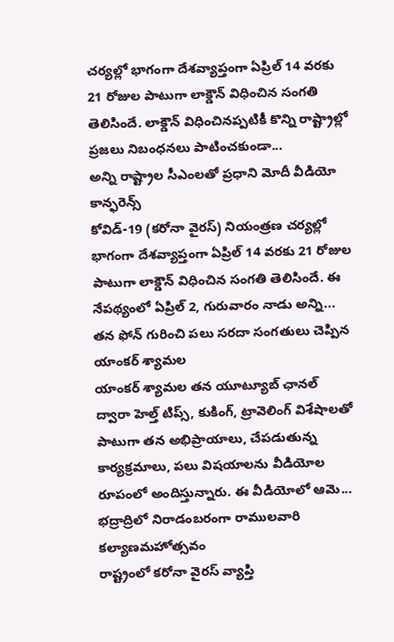చర్యల్లో భాగంగా దేశవ్యాప్తంగా ఏప్రిల్ 14 వరకు 21 రోజుల పాటుగా లాక్డౌన్ విధించిన సంగతి తెలిసిందే. లాక్డౌన్ విధించినప్పటికీ కొన్ని రాష్ట్రాల్లో ప్రజలు నిబంధనలు పాటించకుండా...
అన్ని రాష్ట్రాల సీఎంలతో ప్రధాని మోదీ వీడియో కాన్ఫరెన్స్
కోవిడ్-19 (కరోనా వైరస్) నియంత్రణ చర్యల్లో భాగంగా దేశవ్యాప్తంగా ఏప్రిల్ 14 వరకు 21 రోజుల పాటుగా లాక్డౌన్ విధించిన సంగతి తెలిసిందే. ఈ నేపథ్యంలో ఏప్రిల్ 2, గురువారం నాడు అన్ని...
తన ఫోన్ గురించి పలు సరదా సంగతులు చెప్పిన యాంకర్ శ్యామల
యాంకర్ శ్యామల తన యూట్యూబ్ ఛానల్ ద్వారా హెల్త్ టిప్స్, కుకింగ్, ట్రావెలింగ్ విశేషాలతో పాటుగా తన అభిప్రాయాలు, చేపడుతున్న కార్యక్రమాలు, పలు విషయాలను వీడియోల రూపంలో అందిస్తున్నారు. ఈ వీడియోలో ఆమె...
భద్రాద్రిలో నిరాడంబరంగా రాములవారి కల్యాణమహోత్సవం
రాష్ట్రంలో కరోనా వైరస్ వ్యాప్తి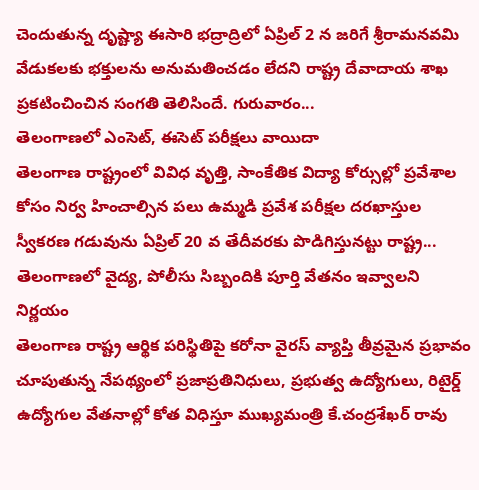చెందుతున్న దృష్ట్యా ఈసారి భద్రాద్రిలో ఏప్రిల్ 2 న జరిగే శ్రీరామనవమి వేడుకలకు భక్తులను అనుమతించడం లేదని రాష్ట్ర దేవాదాయ శాఖ ప్రకటించించిన సంగతి తెలిసిందే. గురువారం...
తెలంగాణలో ఎంసెట్, ఈసెట్ పరీక్షలు వాయిదా
తెలంగాణ రాష్ట్రంలో వివిధ వృత్తి, సాంకేతిక విద్యా కోర్సుల్లో ప్రవేశాల కోసం నిర్వ హించాల్సిన పలు ఉమ్మడి ప్రవేశ పరీక్షల దరఖాస్తుల స్వీకరణ గడువును ఏప్రిల్ 20 వ తేదీవరకు పొడిగిస్తునట్టు రాష్ట్ర...
తెలంగాణలో వైద్య, పోలీసు సిబ్బందికి పూర్తి వేతనం ఇవ్వాలని నిర్ణయం
తెలంగాణ రాష్ట్ర ఆర్థిక పరిస్థితిపై కరోనా వైరస్ వ్యాప్తి తీవ్రమైన ప్రభావం చూపుతున్న నేపథ్యంలో ప్రజాప్రతినిధులు, ప్రభుత్వ ఉద్యోగులు, రిటైర్డ్ ఉద్యోగుల వేతనాల్లో కోత విధిస్తూ ముఖ్యమంత్రి కే.చంద్రశేఖర్ రావు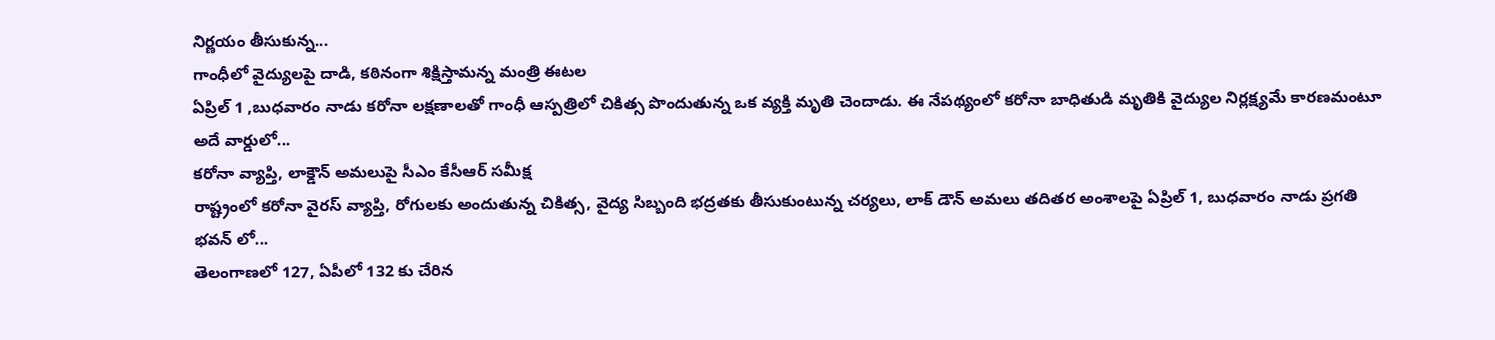నిర్ణయం తీసుకున్న...
గాంధీలో వైద్యులపై దాడి, కఠినంగా శిక్షిస్తామన్న మంత్రి ఈటల
ఏప్రిల్ 1 ,బుధవారం నాడు కరోనా లక్షణాలతో గాంధీ ఆస్పత్రిలో చికిత్స పొందుతున్న ఒక వ్యక్తి మృతి చెందాడు. ఈ నేపథ్యంలో కరోనా బాధితుడి మృతికి వైద్యుల నిర్లక్ష్యమే కారణమంటూ అదే వార్డులో...
కరోనా వ్యాప్తి, లాక్డౌన్ అమలుపై సీఎం కేసీఆర్ సమీక్ష
రాష్ట్రంలో కరోనా వైరస్ వ్యాప్తి, రోగులకు అందుతున్న చికిత్స, వైద్య సిబ్బంది భద్రతకు తీసుకుంటున్న చర్యలు, లాక్ డౌన్ అమలు తదితర అంశాలపై ఏప్రిల్ 1, బుధవారం నాడు ప్రగతి భవన్ లో...
తెలంగాణలో 127, ఏపీలో 132 కు చేరిన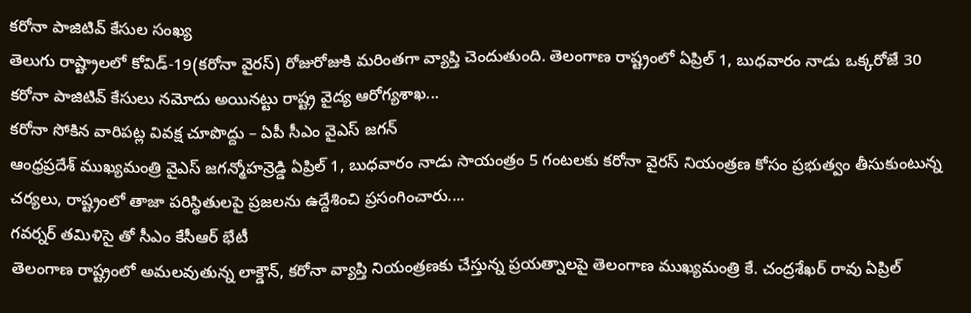కరోనా పాజిటివ్ కేసుల సంఖ్య
తెలుగు రాష్ట్రాలలో కోవిడ్-19(కరోనా వైరస్) రోజురోజుకి మరింతగా వ్యాప్తి చెందుతుంది. తెలంగాణ రాష్ట్రంలో ఏప్రిల్ 1, బుధవారం నాడు ఒక్కరోజే 30 కరోనా పాజిటివ్ కేసులు నమోదు అయినట్టు రాష్ట్ర వైద్య ఆరోగ్యశాఖ...
కరోనా సోకిన వారిపట్ల వివక్ష చూపొద్దు – ఏపీ సీఎం వైఎస్ జగన్
ఆంధ్రప్రదేశ్ ముఖ్యమంత్రి వైఎస్ జగన్మోహన్రెడ్డి ఏప్రిల్ 1, బుధవారం నాడు సాయంత్రం 5 గంటలకు కరోనా వైరస్ నియంత్రణ కోసం ప్రభుత్వం తీసుకుంటున్న చర్యలు, రాష్ట్రంలో తాజా పరిస్థితులపై ప్రజలను ఉద్దేశించి ప్రసంగించారు....
గవర్నర్ తమిళిసై తో సీఎం కేసీఆర్ భేటీ
తెలంగాణ రాష్ట్రంలో అమలవుతున్న లాక్డౌన్, కరోనా వ్యాప్తి నియంత్రణకు చేస్తున్న ప్రయత్నాలపై తెలంగాణ ముఖ్యమంత్రి కే. చంద్రశేఖర్ రావు ఏప్రిల్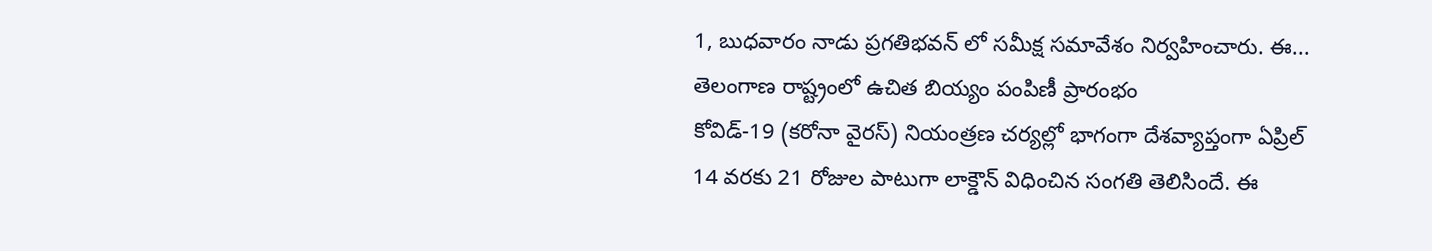1, బుధవారం నాడు ప్రగతిభవన్ లో సమీక్ష సమావేశం నిర్వహించారు. ఈ...
తెలంగాణ రాష్ట్రంలో ఉచిత బియ్యం పంపిణీ ప్రారంభం
కోవిడ్-19 (కరోనా వైరస్) నియంత్రణ చర్యల్లో భాగంగా దేశవ్యాప్తంగా ఏప్రిల్ 14 వరకు 21 రోజుల పాటుగా లాక్డౌన్ విధించిన సంగతి తెలిసిందే. ఈ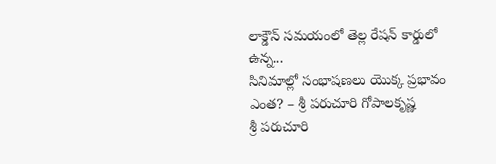లాక్డౌన్ సమయంలో తెల్ల రేషన్ కార్డులో ఉన్న...
సినిమాల్లో సంభాషణలు యొక్క ప్రభావం ఎంత? – శ్రీ పరుచూరి గోపాలకృష్ణ
శ్రీ పరుచూరి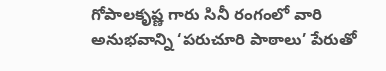గోపాలకృష్ణ గారు సినీ రంగంలో వారి అనుభవాన్ని ‘పరుచూరి పాఠాలు’ పేరుతో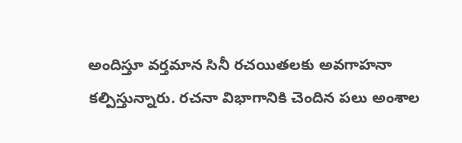అందిస్తూ వర్తమాన సినీ రచయితలకు అవగాహనా కల్పిస్తున్నారు. రచనా విభాగానికి చెందిన పలు అంశాల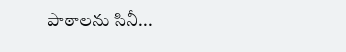పాఠాలను సినీ...